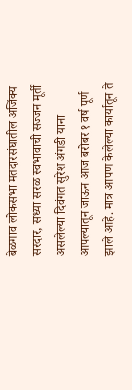बेळगाव लोकसभा मतदारसंघातील अजिंक्य सरदार, सध्या सरळ स्वभावाची सज्जन मूर्ती असलेल्या दिवंगत सुरेश अंगडी याना आपल्यातून जाऊन आज बरोबर १ वर्ष पूर्ण झाले आहे. मात्र आपण केलेल्या कार्यातून ते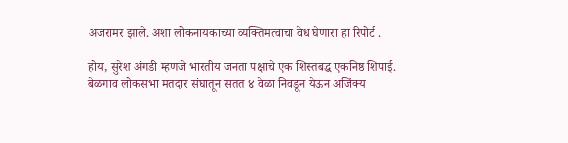अजरामर झाले. अशा लोकनायकाच्या व्यक्तिमत्वाचा वेध घेणारा हा रिपोर्ट .

होय, सुरेश अंगडी म्हणजे भारतीय जनता पक्षाचे एक शिस्तबद्ध एकनिष्ठ शिपाई. बेळगाव लोकसभा मतदार संघातून सतत ४ वेळा निवडून येऊन अजिंक्य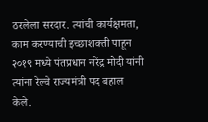ठरलेला सरदार. त्यांची कार्यक्षमता, काम करण्याची इच्छाशक्ती पाहून २०१९ मध्ये पंतप्रधान नरेंद्र मोदी यांनी त्यांना रेल्वे राज्यमंत्री पद बहाल केले.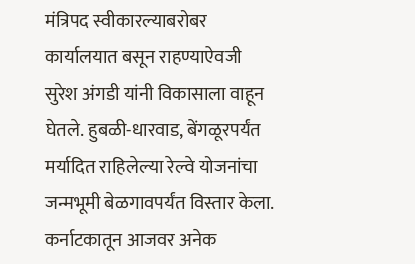मंत्रिपद स्वीकारल्याबरोबर कार्यालयात बसून राहण्याऐवजी सुरेश अंगडी यांनी विकासाला वाहून घेतले. हुबळी-धारवाड, बेंगळूरपर्यंत मर्यादित राहिलेल्या रेल्वे योजनांचा जन्मभूमी बेळगावपर्यंत विस्तार केला. कर्नाटकातून आजवर अनेक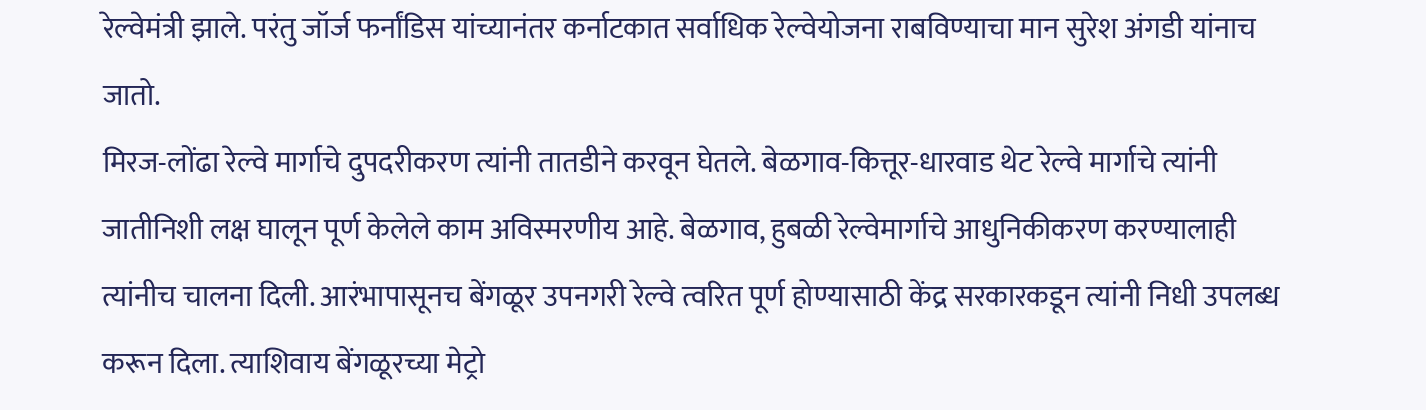रेल्वेमंत्री झाले. परंतु जॉर्ज फर्नांडिस यांच्यानंतर कर्नाटकात सर्वाधिक रेल्वेयोजना राबविण्याचा मान सुरेश अंगडी यांनाच जातो.
मिरज-लोंढा रेल्वे मार्गाचे दुपदरीकरण त्यांनी तातडीने करवून घेतले. बेळगाव-कित्तूर-धारवाड थेट रेल्वे मार्गाचे त्यांनी जातीनिशी लक्ष घालून पूर्ण केलेले काम अविस्मरणीय आहे. बेळगाव, हुबळी रेल्वेमार्गाचे आधुनिकीकरण करण्यालाही त्यांनीच चालना दिली. आरंभापासूनच बेंगळूर उपनगरी रेल्वे त्वरित पूर्ण होण्यासाठी केंद्र सरकारकडून त्यांनी निधी उपलब्ध करून दिला. त्याशिवाय बेंगळूरच्या मेट्रो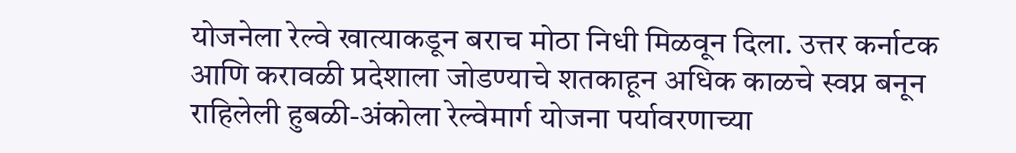योजनेला रेल्वे खात्याकडून बराच मोठा निधी मिळवून दिला. उत्तर कर्नाटक आणि करावळी प्रदेशाला जोडण्याचे शतकाहून अधिक काळचे स्वप्न बनून राहिलेली हुबळी-अंकोला रेल्वेमार्ग योजना पर्यावरणाच्या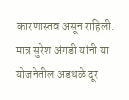कारणास्तव असून राहिली. मात्र सुरेश अंगडी यांनी या योजनेतील अडथळे दूर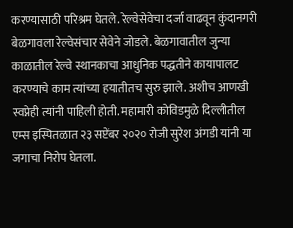करण्यासाठी परिश्रम घेतले. रेल्वेसेवेचा दर्जा वाढवून कुंदानगरी बेळगावला रेल्वेसंचार सेवेने जोडले. बेळगावातील जुन्या काळातील रेल्वे स्थानकाचा आधुनिक पद्धतीने कायापालट करण्याचे काम त्यांच्या हयातीतच सुरु झाले. अशीच आणखी स्वप्नेही त्यांनी पाहिली होती. महामारी कोविडमुळे दिल्लीतील एम्स इस्पितळात २३ सप्टेंबर २०२० रोजी सुरेश अंगडी यांनी या जगाचा निरोप घेतला.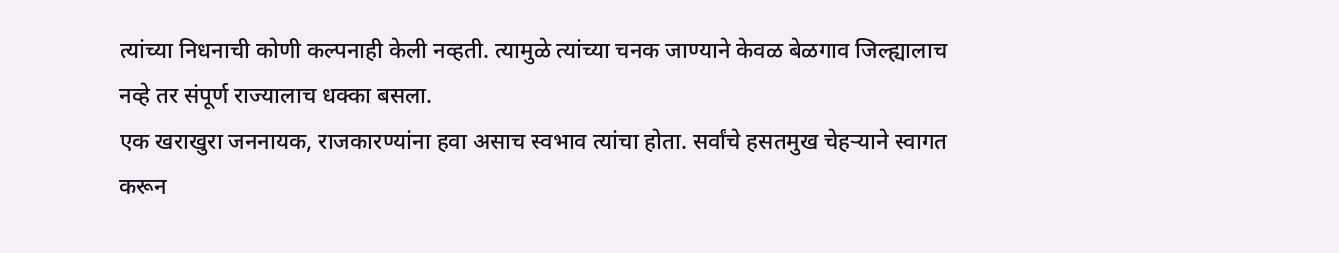त्यांच्या निधनाची कोणी कल्पनाही केली नव्हती. त्यामुळे त्यांच्या चनक जाण्याने केवळ बेळगाव जिल्ह्यालाच नव्हे तर संपूर्ण राज्यालाच धक्का बसला.
एक खराखुरा जननायक, राजकारण्यांना हवा असाच स्वभाव त्यांचा होता. सर्वांचे हसतमुख चेहऱ्याने स्वागत करून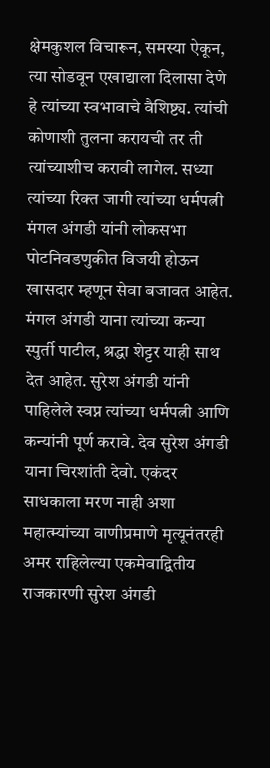क्षेमकुशल विचारून, समस्या ऐकून, त्या सोडवून एखाद्याला दिलासा देणे हे त्यांच्या स्वभावाचे वैशिष्ट्य. त्यांची कोणाशी तुलना करायची तर ती त्यांच्याशीच करावी लागेल. सध्या त्यांच्या रिक्त जागी त्यांच्या धर्मपत्नी मंगल अंगडी यांनी लोकसभा पोटनिवडणुकीत विजयी होऊन खासदार म्हणून सेवा बजावत आहेत. मंगल अंगडी याना त्यांच्या कन्या स्पुर्ती पाटील, श्रद्धा शेट्टर याही साथ देत आहेत. सुरेश अंगडी यांनी पाहिलेले स्वप्न त्यांच्या धर्मपत्नी आणि कन्यांनी पूर्ण करावे. देव सुरेश अंगडी याना चिरशांती देवो. एकंदर साधकाला मरण नाही अशा महात्म्यांच्या वाणीप्रमाणे मृत्यूनंतरही अमर राहिलेल्या एकमेवाद्वितीय राजकारणी सुरेश अंगडी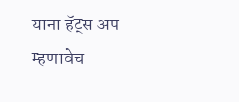याना हॅट्स अप म्हणावेच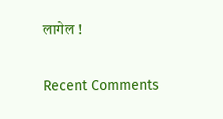लागेल !


Recent Comments